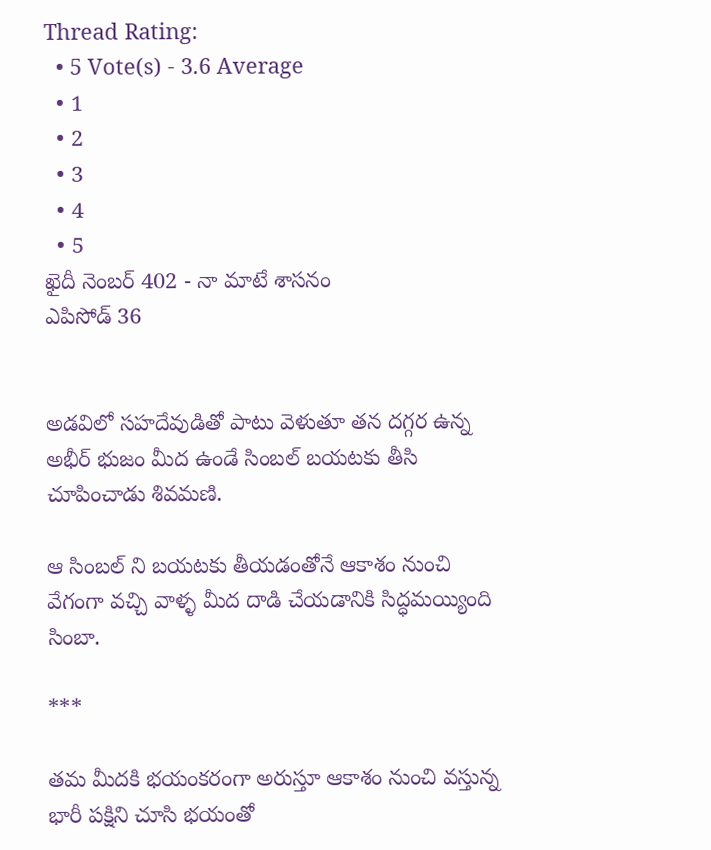Thread Rating:
  • 5 Vote(s) - 3.6 Average
  • 1
  • 2
  • 3
  • 4
  • 5
ఖైదీ నెంబర్ 402 - నా మాటే శాసనం
ఎపిసోడ్ 36


అడవిలో సహదేవుడితో పాటు వెళుతూ తన దగ్గర ఉన్న అభీర్ భుజం మీద ఉండే సింబల్ బయటకు తీసి చూపించాడు శివమణి.

ఆ సింబల్ ని బయటకు తీయడంతోనే ఆకాశం నుంచి వేగంగా వచ్చి వాళ్ళ మీద దాడి చేయడానికి సిద్ధమయ్యింది సింబా.

***

తమ మీదకి భయంకరంగా అరుస్తూ ఆకాశం నుంచి వస్తున్న భారీ పక్షిని చూసి భయంతో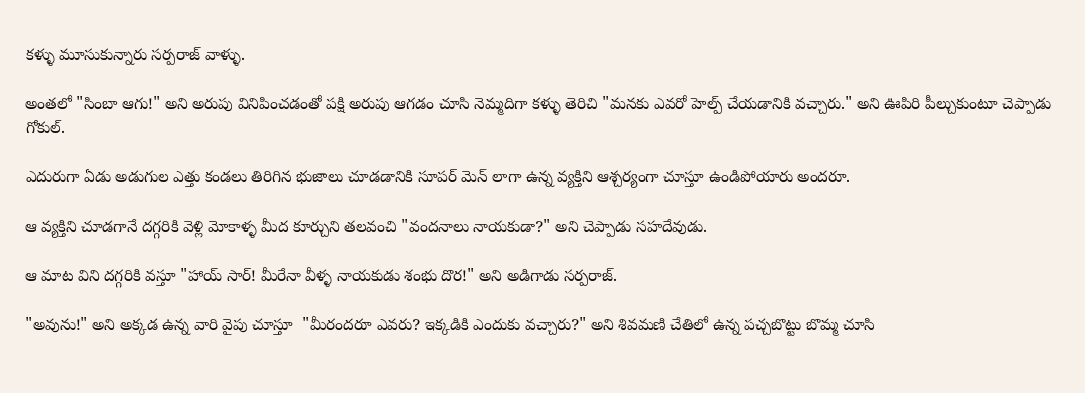కళ్ళు మూసుకున్నారు సర్పరాజ్ వాళ్ళు.

అంతలో "సింబా ఆగు!" అని అరుపు వినిపించడంతో పక్షి అరుపు ఆగడం చూసి నెమ్మదిగా కళ్ళు తెరిచి "మనకు ఎవరో హెల్ప్ చేయడానికి వచ్చారు." అని ఊపిరి పీల్చుకుంటూ చెప్పాడు గోకుల్.

ఎదురుగా ఏడు అడుగుల ఎత్తు కండలు తిరిగిన భుజాలు చూడడానికి సూపర్ మెన్ లాగా ఉన్న వ్యక్తిని ఆశ్చర్యంగా చూస్తూ ఉండిపోయారు అందరూ.

ఆ వ్యక్తిని చూడగానే దగ్గరికి వెళ్లి మోకాళ్ళ మీద కూర్చుని తలవంచి "వందనాలు నాయకుడా?" అని చెప్పాడు సహదేవుడు.

ఆ మాట విని దగ్గరికి వస్తూ "హాయ్ సార్! మీరేనా వీళ్ళ నాయకుడు శంభు దొర!" అని అడిగాడు సర్పరాజ్.

"అవును!" అని అక్కడ ఉన్న వారి వైపు చూస్తూ  "మీరందరూ ఎవరు? ఇక్కడికి ఎందుకు వచ్చారు?" అని శివమణి చేతిలో ఉన్న పచ్చబొట్టు బొమ్మ చూసి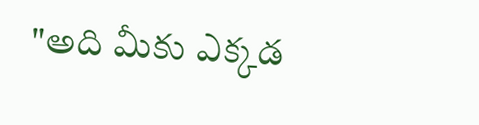"అది మీకు ఎక్కడ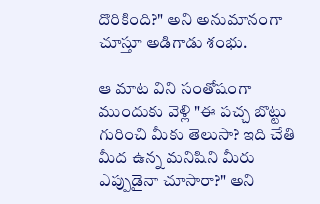దొరికింది?" అని అనుమానంగా చూస్తూ అడిగాడు శంభు.

ఆ మాట విని సంతోషంగా ముందుకు వెళ్లి "ఈ పచ్చ బొట్టు గురించి మీకు తెలుసా? ఇది చేతి మీద ఉన్న మనిషిని మీరు ఎప్పుడైనా చూసారా?" అని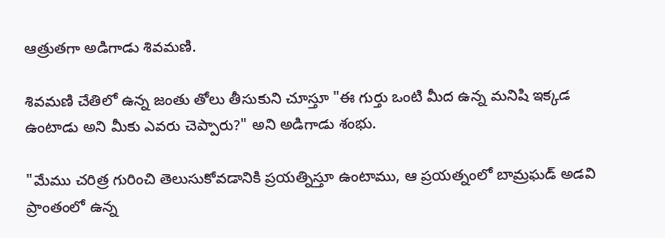ఆత్రుతగా అడిగాడు శివమణి.

శివమణి చేతిలో ఉన్న జంతు తోలు తీసుకుని చూస్తూ "ఈ గుర్తు ఒంటి మీద ఉన్న మనిషి ఇక్కడ ఉంటాడు అని మీకు ఎవరు చెప్పారు?" అని అడిగాడు శంభు.

"మేము చరిత్ర గురించి తెలుసుకోవడానికి ప్రయత్నిస్తూ ఉంటాము, ఆ ప్రయత్నంలో బామ్రఘడ్ అడవి ప్రాంతంలో ఉన్న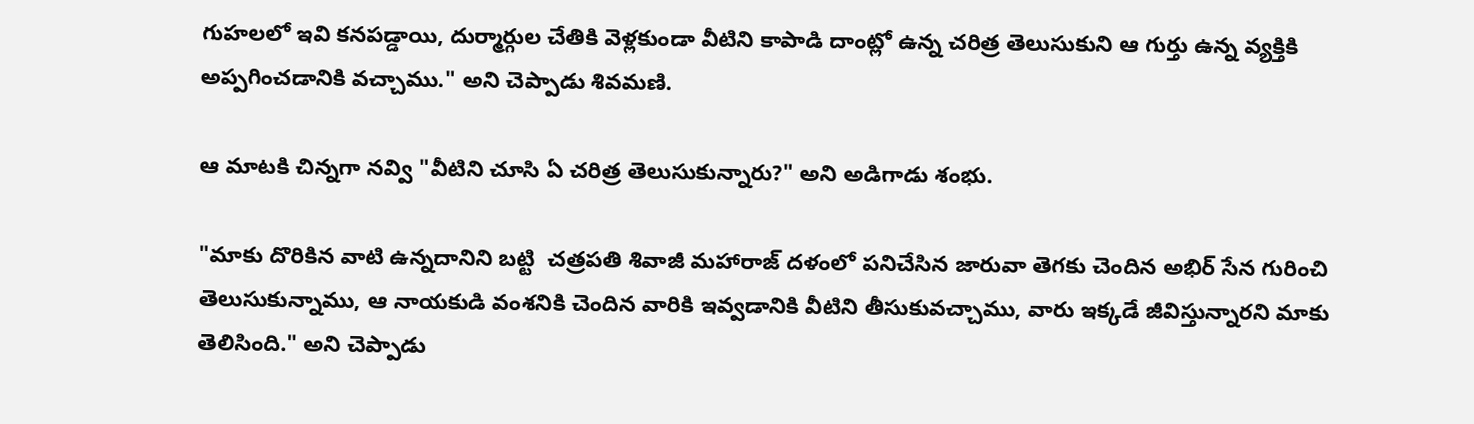గుహలలో ఇవి కనపడ్డాయి, దుర్మార్గుల చేతికి వెళ్లకుండా వీటిని కాపాడి దాంట్లో ఉన్న చరిత్ర తెలుసుకుని ఆ గుర్తు ఉన్న వ్యక్తికి అప్పగించడానికి వచ్చాము." అని చెప్పాడు శివమణి.

ఆ మాటకి చిన్నగా నవ్వి "వీటిని చూసి ఏ చరిత్ర తెలుసుకున్నారు?" అని అడిగాడు శంభు.

"మాకు దొరికిన వాటి ఉన్నదానిని బట్టి  చత్రపతి శివాజీ మహారాజ్ దళంలో పనిచేసిన జారువా తెగకు చెందిన అభిర్ సేన గురించి తెలుసుకున్నాము, ఆ నాయకుడి వంశనికి చెందిన వారికి ఇవ్వడానికి వీటిని తీసుకువచ్చాము, వారు ఇక్కడే జీవిస్తున్నారని మాకు తెలిసింది." అని చెప్పాడు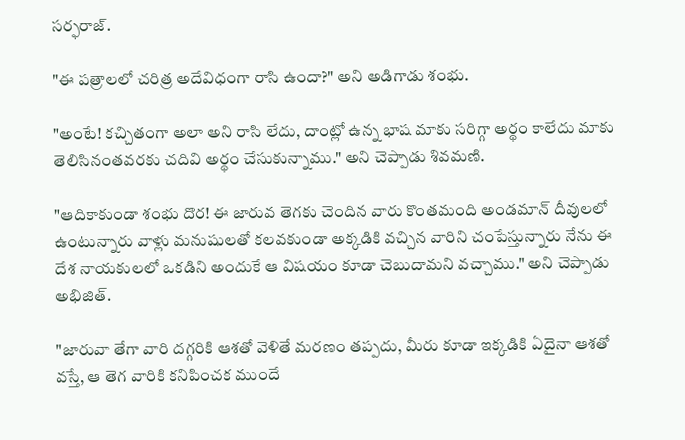సర్ఫరాజ్.

"ఈ పత్రాలలో చరిత్ర అదేవిధంగా రాసి ఉందా?" అని అడిగాడు శంభు.

"అంటే! కచ్చితంగా అలా అని రాసి లేదు, దాంట్లో ఉన్న భాష మాకు సరిగ్గా అర్థం కాలేదు మాకు తెలిసినంతవరకు చదివి అర్థం చేసుకున్నాము." అని చెప్పాడు శివమణి.

"ఆదికాకుండా శంభు దొర! ఈ జారువ తెగకు చెందిన వారు కొంతమంది అండమాన్ దీవులలో ఉంటున్నారు వాళ్లు మనుషులతో కలవకుండా అక్కడికి వచ్చిన వారిని చంపేస్తున్నారు నేను ఈ దేశ నాయకులలో ఒకడిని అందుకే ఆ విషయం కూడా చెబుదామని వచ్చాము." అని చెప్పాడు అభిజిత్.

"జారువా తేగా వారి దగ్గరికి ఆశతో వెళితే మరణం తప్పదు, మీరు కూడా ఇక్కడికి ఏదైనా ఆశతో వస్తే, ఆ తెగ వారికి కనిపించక ముందే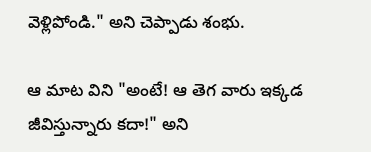వెళ్లిపోండి." అని చెప్పాడు శంభు.

ఆ మాట విని "అంటే! ఆ తెగ వారు ఇక్కడ జీవిస్తున్నారు కదా!" అని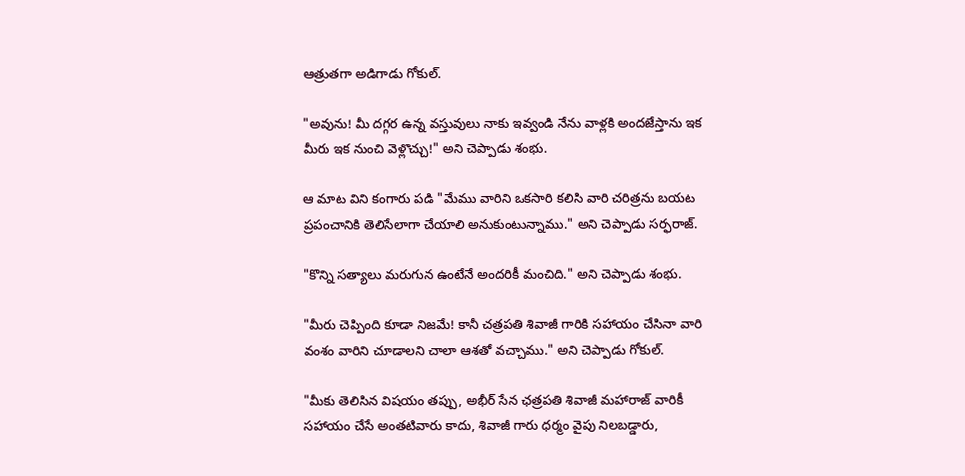ఆత్రుతగా అడిగాడు గోకుల్.

"అవును! మీ దగ్గర ఉన్న వస్తువులు నాకు ఇవ్వండి నేను వాళ్లకి అందజేస్తాను ఇక మీరు ఇక నుంచి వెళ్లొచ్చు!" అని చెప్పాడు శంభు.

ఆ మాట విని కంగారు పడి "మేము వారిని ఒకసారి కలిసి వారి చరిత్రను బయట ప్రపంచానికి తెలిసేలాగా చేయాలి అనుకుంటున్నాము." అని చెప్పాడు సర్ఫరాజ్.

"కొన్ని సత్యాలు మరుగున ఉంటేనే అందరికీ మంచిది." అని చెప్పాడు శంభు.

"మీరు చెప్పింది కూడా నిజమే! కానీ చత్రపతి శివాజీ గారికి సహాయం చేసినా వారి వంశం వారిని చూడాలని చాలా ఆశతో వచ్చాము." అని చెప్పాడు గోకుల్.

"మీకు తెలిసిన విషయం తప్పు, అభీర్ సేన ఛత్రపతి శివాజీ మహారాజ్ వారికీ సహాయం చేసే అంతటివారు కాదు, శివాజీ గారు ధర్మం వైపు నిలబడ్డారు,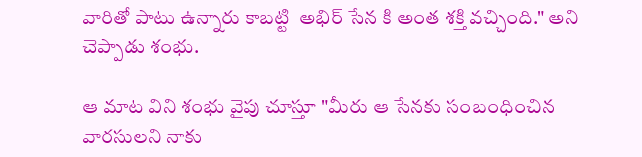వారితో పాటు ఉన్నారు కాబట్టి  అభిర్ సేన కి అంత శక్తి వచ్చింది." అని చెప్పాడు శంభు.

ఆ మాట విని శంభు వైపు చూస్తూ "మీరు ఆ సేనకు సంబంధించిన వారసులని నాకు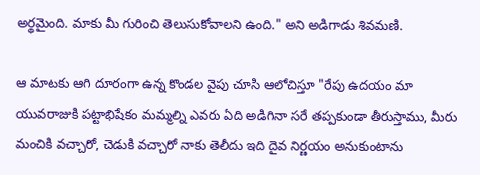అర్థమైంది. మాకు మీ గురించి తెలుసుకోవాలని ఉంది." అని అడిగాడు శివమణి.

ఆ మాటకు ఆగి దూరంగా ఉన్న కొండల వైపు చూసి ఆలోచిస్తూ "రేపు ఉదయం మా యువరాజుకి పట్టాభిషేకం మమ్మల్ని ఎవరు ఏది అడిగినా సరే తప్పకుండా తీరుస్తాము, మీరు మంచికి వచ్చారో, చెడుకి వచ్చారో నాకు తెలీదు ఇది దైవ నిర్ణయం అనుకుంటాను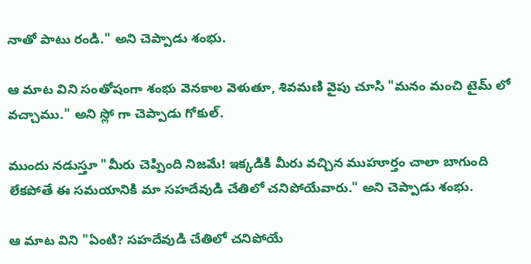నాతో పాటు రండి." అని చెప్పాడు శంభు.

ఆ మాట విని సంతోషంగా శంభు వెనకాల వెళుతూ, శివమణి వైపు చూసి "మనం మంచి టైమ్ లో వచ్చాము." అని స్లో గా చెప్పాడు గోకుల్.

ముందు నడుస్తూ "మీరు చెప్పింది నిజమే! ఇక్కడికి మీరు వచ్చిన ముహూర్తం చాలా బాగుంది లేకపోతే ఈ సమయానికి మా సహదేవుడి చేతిలో చనిపోయేవారు." అని చెప్పాడు శంభు.

ఆ మాట విని "ఏంటి? సహదేవుడి చేతిలో చనిపోయే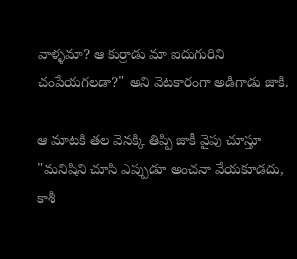వాళ్ళమా? ఆ కుర్రాడు మా ఐదుగురిని చంపేయగలడా?" అని వెటకారంగా అడిగాడు జాకి.

ఆ మాటకి తల వెనక్కి తిప్పి జాకీ వైపు చూస్తూ "మనిషిని చూసి ఎప్పుడూ అంచనా వేయకూడదు, కాశీ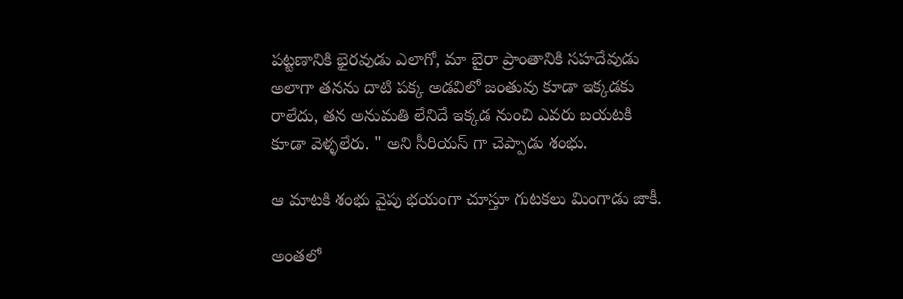పట్టణానికి భైరవుడు ఎలాగో, మా బైరా ప్రాంతానికి సహదేవుడు అలాగా తనను దాటి పక్క అడవిలో జంతువు కూడా ఇక్కడకు రాలేదు, తన అనుమతి లేనిదే ఇక్కడ నుంచి ఎవరు బయటకి కూడా వెళ్ళలేరు. " అని సీరియస్ గా చెప్పాడు శంభు.

ఆ మాటకి శంభు వైపు భయంగా చూస్తూ గుటకలు మింగాడు జాకీ.

అంతలో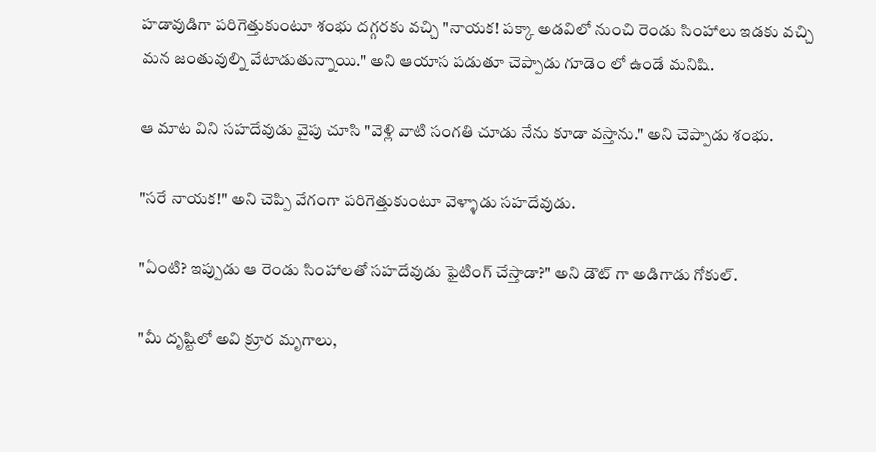హడావుడిగా పరిగెత్తుకుంటూ శంభు దగ్గరకు వచ్చి "నాయక! పక్కా అడవిలో నుంచి రెండు సింహాలు ఇడకు వచ్చి మన జంతువుల్ని వేటాడుతున్నాయి." అని ఆయాస పడుతూ చెప్పాడు గూడెం లో ఉండే మనిషి.

ఆ మాట విని సహదేవుడు వైపు చూసి "వెళ్లి వాటి సంగతి చూడు నేను కూడా వస్తాను." అని చెప్పాడు శంభు.

"సరే నాయక!" అని చెప్పి వేగంగా పరిగెత్తుకుంటూ వెళ్ళాడు సహదేవుడు.

"ఏంటి? ఇప్పుడు ఆ రెండు సింహాలతో సహదేవుడు ఫైటింగ్ చేస్తాడా?" అని డౌట్ గా అడిగాడు గోకుల్.

"మీ దృష్టిలో అవి క్రూర మృగాలు,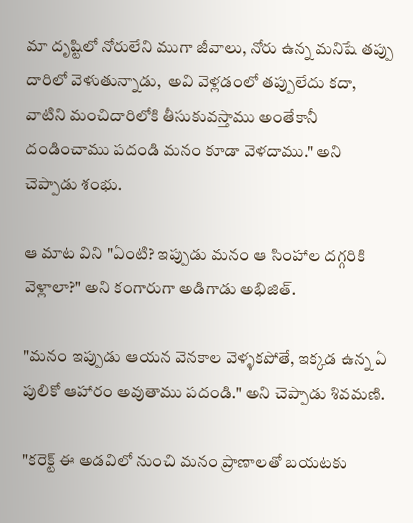మా దృష్టిలో నోరులేని ముగా జీవాలు, నోరు ఉన్న మనిషే తప్పు దారిలో వెళుతున్నాడు,  అవి వెళ్లడంలో తప్పులేదు కదా, వాటిని మంచిదారిలోకి తీసుకువస్తాము అంతేకానీ దండించాము పదండి మనం కూడా వెళదాము." అని చెప్పాడు శంభు.

ఆ మాట విని "ఏంటి? ఇప్పుడు మనం ఆ సింహాల దగ్గరికి వెళ్లాలా?" అని కంగారుగా అడిగాడు అభిజిత్.

"మనం ఇప్పుడు ఆయన వెనకాల వెళ్ళకపోతే, ఇక్కడ ఉన్న ఏ పులికో ఆహారం అవుతాము పదండి." అని చెప్పాడు శివమణి.

"కరెక్ట్ ఈ అడవిలో నుంచి మనం ప్రాణాలతో బయటకు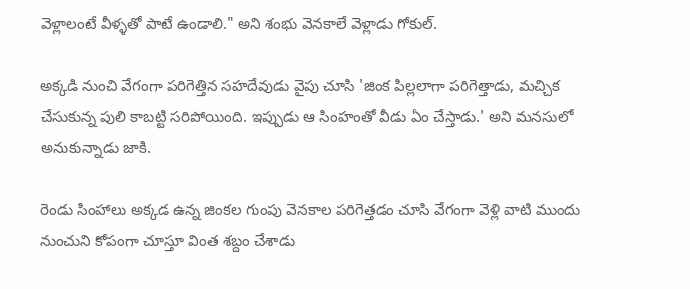వెళ్లాలంటే వీళ్ళతో పాటే ఉండాలి." అని శంభు వెనకాలే వెళ్లాడు గోకుల్.

అక్కడి నుంచి వేగంగా పరిగెత్తిన సహదేవుడు వైపు చూసి 'జింక పిల్లలాగా పరిగెత్తాడు, మచ్చిక చేసుకున్న పులి కాబట్టి సరిపోయింది. ఇప్పుడు ఆ సింహంతో వీడు ఏం చేస్తాడు.' అని మనసులో అనుకున్నాడు జాకి.

రెండు సింహాలు అక్కడ ఉన్న జింకల గుంపు వెనకాల పరిగెత్తడం చూసి వేగంగా వెళ్లి వాటి ముందు నుంచుని కోపంగా చూస్తూ వింత శబ్దం చేశాడు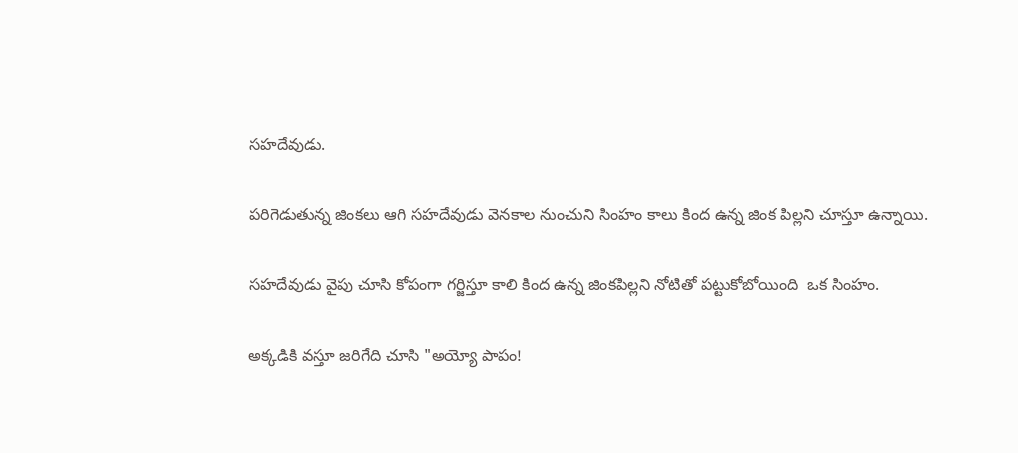సహదేవుడు.

పరిగెడుతున్న జింకలు ఆగి సహదేవుడు వెనకాల నుంచుని సింహం కాలు కింద ఉన్న జింక పిల్లని చూస్తూ ఉన్నాయి.

సహదేవుడు వైపు చూసి కోపంగా గర్జిస్తూ కాలి కింద ఉన్న జింకపిల్లని నోటితో పట్టుకోబోయింది  ఒక సింహం.

అక్కడికి వస్తూ జరిగేది చూసి "అయ్యో పాపం!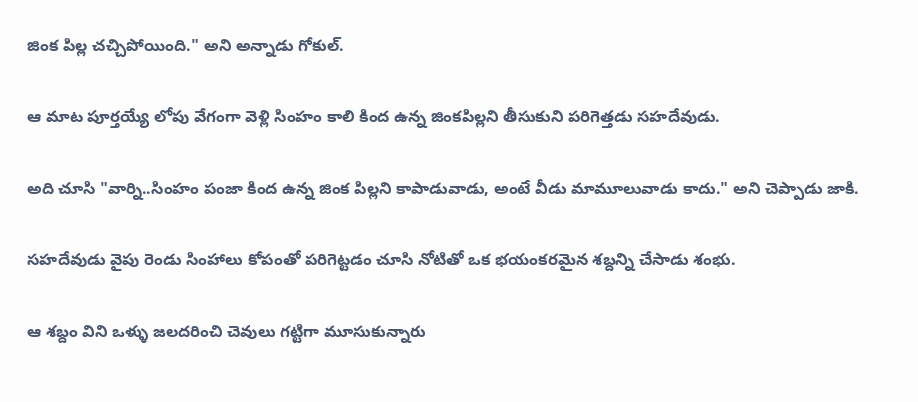జింక పిల్ల చచ్చిపోయింది." అని అన్నాడు గోకుల్.

ఆ మాట పూర్తయ్యే లోపు వేగంగా వెళ్లి సింహం కాలి కింద ఉన్న జింకపిల్లని తీసుకుని పరిగెత్తడు సహదేవుడు.

అది చూసి "వార్ని..సింహం పంజా కింద ఉన్న జింక పిల్లని కాపాడువాడు, అంటే వీడు మామూలువాడు కాదు." అని చెప్పాడు జాకి.

సహదేవుడు వైపు రెండు సింహాలు కోపంతో పరిగెట్టడం చూసి నోటితో ఒక భయంకరమైన శబ్దన్ని చేసాడు శంభు.

ఆ శబ్దం విని ఒళ్ళు జలదరించి చెవులు గట్టిగా మూసుకున్నారు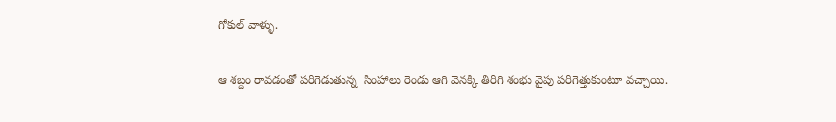గోకుల్ వాళ్ళు.

ఆ శబ్దం రావడంతో పరిగెడుతున్న  సింహాలు రెండు ఆగి వెనక్కి తిరిగి శంభు వైపు పరిగెత్తుకుంటూ వచ్చాయి.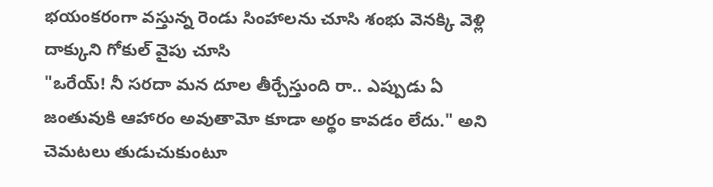భయంకరంగా వస్తున్న రెండు సింహాలను చూసి శంభు వెనక్కి వెళ్లి దాక్కుని గోకుల్ వైపు చూసి
"ఒరేయ్! నీ సరదా మన దూల తీర్చేస్తుంది రా.. ఎప్పుడు ఏ జంతువుకి ఆహారం అవుతామో కూడా అర్థం కావడం లేదు." అని చెమటలు తుడుచుకుంటూ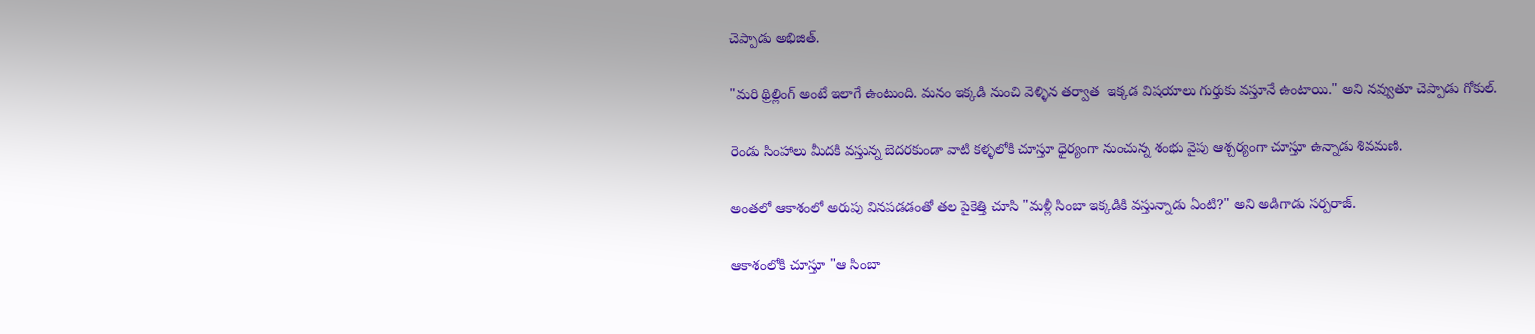చెప్పాడు అభిజిత్.

"మరి థ్రిల్లింగ్ అంటే ఇలాగే ఉంటుంది. మనం ఇక్కడి నుంచి వెళ్ళిన తర్వాత  ఇక్కడ విషయాలు గుర్తుకు వస్తూనే ఉంటాయి." అని నవ్వుతూ చెప్పాడు గోకుల్.

రెండు సింహాలు మీదకి వస్తున్న బెదరకుండా వాటి కళ్ళలోకి చూస్తూ ధైర్యంగా నుంచున్న శంభు వైపు ఆశ్చర్యంగా చూస్తూ ఉన్నాడు శివమణి.

అంతలో ఆకాశంలో అరుపు వినపడడంతో తల పైకెత్తి చూసి "మళ్లీ సింబా ఇక్కడికి వస్తున్నాడు ఏంటి?" అని అడిగాడు సర్పరాజ్.

ఆకాశంలోకి చూస్తూ "ఆ సింబా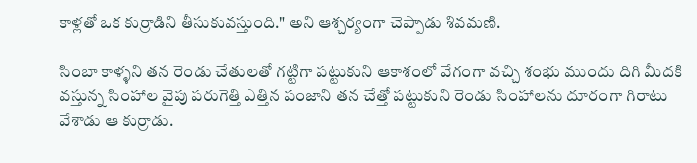కాళ్లతో ఒక కుర్రాడిని తీసుకువస్తుంది." అని ఆశ్చర్యంగా చెప్పాడు శివమణి.

సింబా కాళ్ళని తన రెండు చేతులతో గట్టిగా పట్టుకుని ఆకాశంలో వేగంగా వచ్చి శంభు ముందు దిగి మీదకి వస్తున్న సింహాల వైపు పరుగెత్తి ఎత్తిన పంజాని తన చేత్తో పట్టుకుని రెండు సింహాలను దూరంగా గిరాటు వేశాడు ఆ కుర్రాడు.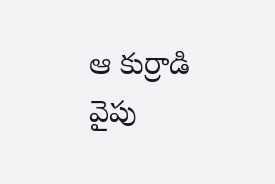ఆ కుర్రాడి వైపు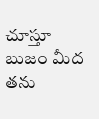చూస్తూ బుజం మీద తను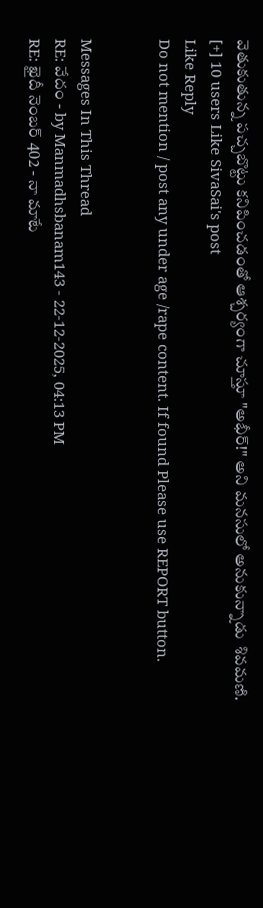వెతుకుతున్న పచ్చబొట్టు కనిపించడంతో ఆశ్చర్యంగా చూస్తూ "అభీర్!" అని మనసులో అనుకున్నాడు  శివమణి.
[+] 10 users Like SivaSai's post
Like Reply
Do not mention / post any under age /rape content. If found Please use REPORT button.


Messages In This Thread
RE: వేదం - by Manmadhsbanam143 - 22-12-2025, 04:13 PM
RE: ఖైదీ నెంబర్ 402 - నా మాటే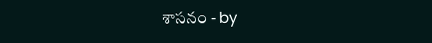శాసనం - by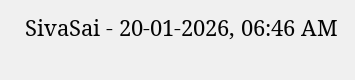SivaSai - 20-01-2026, 06:46 AM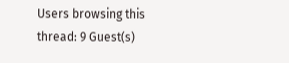Users browsing this thread: 9 Guest(s)